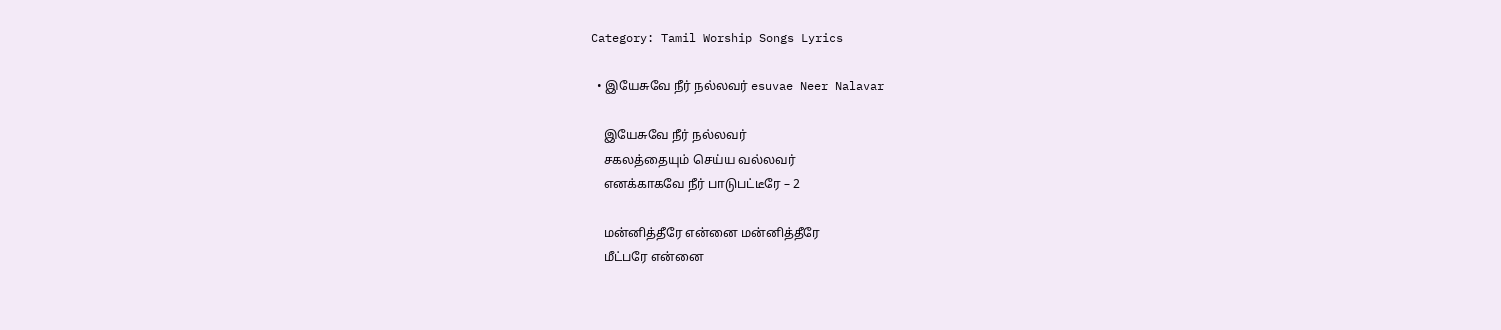Category: Tamil Worship Songs Lyrics

  • இயேசுவே நீர் நல்லவர் esuvae Neer Nalavar

    இயேசுவே நீர் நல்லவர்
    சகலத்தையும் செய்ய வல்லவர்
    எனக்காகவே நீர் பாடுபட்டீரே – 2

    மன்னித்தீரே என்னை மன்னித்தீரே
    மீட்பரே என்னை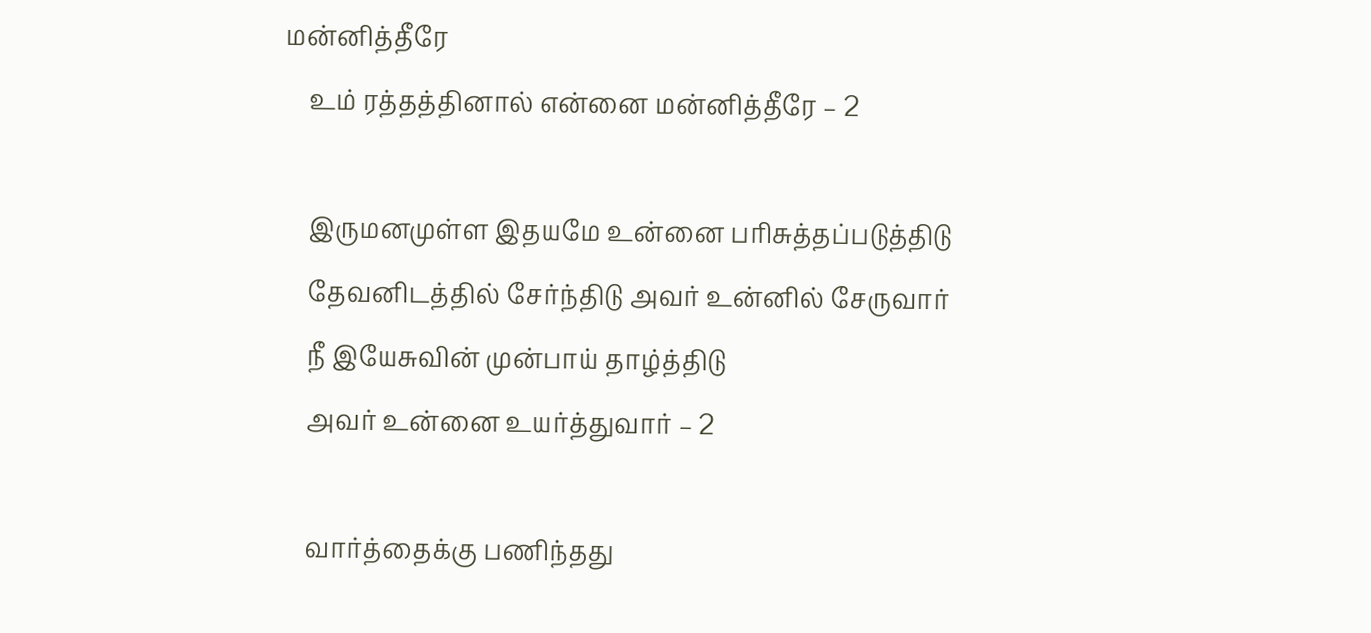மன்னித்தீரே
    உம் ரத்தத்தினால் என்னை மன்னித்தீரே – 2

    இருமனமுள்ள இதயமே உன்னை பரிசுத்தப்படுத்திடு
    தேவனிடத்தில் சேர்ந்திடு அவர் உன்னில் சேருவார்
    நீ இயேசுவின் முன்பாய் தாழ்த்திடு
    அவர் உன்னை உயர்த்துவார் – 2

    வார்த்தைக்கு பணிந்தது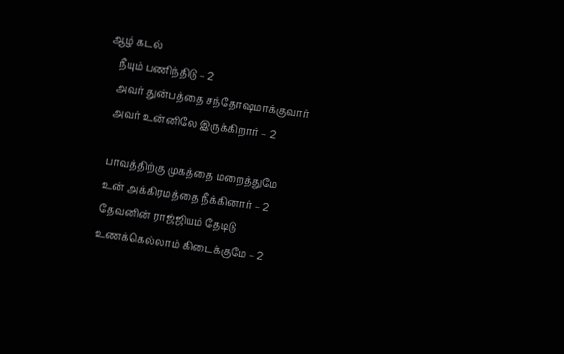ஆழ் கடல்
    நீயும் பணிந்திடு – 2
    அவர் துன்பத்தை சந்தோஷமாக்குவார்
    அவர் உன்னிலே இருக்கிறார் – 2

    பாவத்திற்கு முகத்தை மறைத்துமே
    உன் அக்கிரமத்தை நீக்கினார் – 2
    தேவனின் ராஜ்ஜியம் தேடிடு
    உணக்கெல்லாம் கிடைக்குமே – 2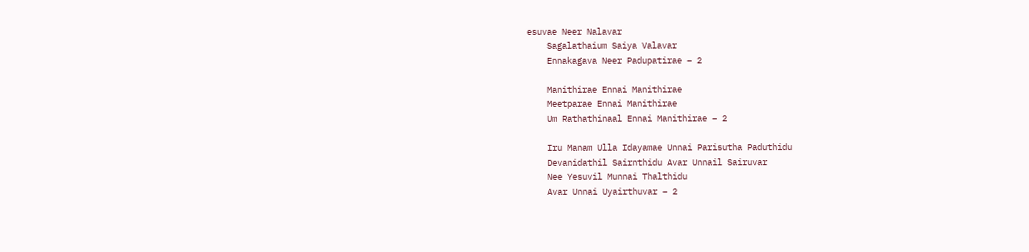esuvae Neer Nalavar
    Sagalathaium Saiya Valavar
    Ennakagava Neer Padupatirae – 2

    Manithirae Ennai Manithirae
    Meetparae Ennai Manithirae
    Um Rathathinaal Ennai Manithirae – 2

    Iru Manam Ulla Idayamae Unnai Parisutha Paduthidu
    Devanidathil Sairnthidu Avar Unnail Sairuvar
    Nee Yesuvil Munnai Thalthidu
    Avar Unnai Uyairthuvar – 2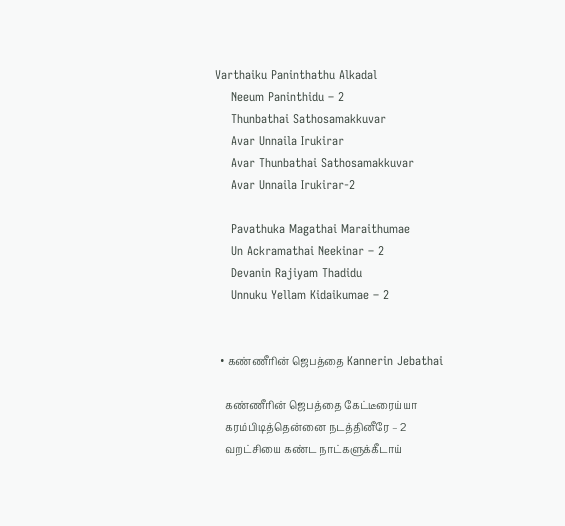Varthaiku Paninthathu Alkadal
    Neeum Paninthidu – 2
    Thunbathai Sathosamakkuvar
    Avar Unnaila Irukirar
    Avar Thunbathai Sathosamakkuvar
    Avar Unnaila Irukirar-2

    Pavathuka Magathai Maraithumae
    Un Ackramathai Neekinar – 2
    Devanin Rajiyam Thadidu
    Unnuku Yellam Kidaikumae – 2


  • கண்ணீரின் ஜெபத்தை Kannerin Jebathai

    கண்ணீரின் ஜெபத்தை கேட்டீரைய்யா
    கரம்பிடித்தென்னை நடத்தினீரே – 2
    வறட்சியை கண்ட நாட்களுக்கீடாய்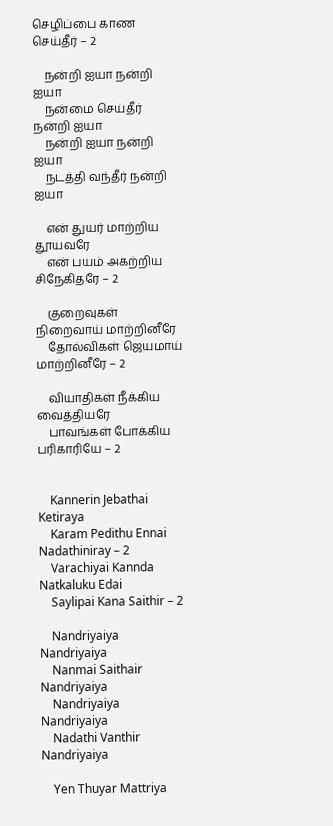செழிப்பை காண செய்தீர் – 2

    நன்றி ஐயா நன்றி ஐயா
    நன்மை செய்தீர் நன்றி ஐயா
    நன்றி ஐயா நன்றி ஐயா
    நடத்தி வந்தீர் நன்றி ஐயா

    என் துயர் மாற்றிய தூயவரே
    என் பயம் அகற்றிய சிநேகிதரே – 2

    குறைவுகள் நிறைவாய் மாற்றினீரே
    தோல்விகள் ஜெயமாய் மாற்றினீரே – 2

    வியாதிகள் நீக்கிய வைத்தியரே
    பாவங்கள் போக்கிய பரிகாரியே – 2


    Kannerin Jebathai Ketiraya
    Karam Pedithu Ennai Nadathiniray – 2
    Varachiyai Kannda Natkaluku Edai
    Saylipai Kana Saithir – 2

    Nandriyaiya Nandriyaiya
    Nanmai Saithair Nandriyaiya
    Nandriyaiya Nandriyaiya
    Nadathi Vanthir Nandriyaiya

    Yen Thuyar Mattriya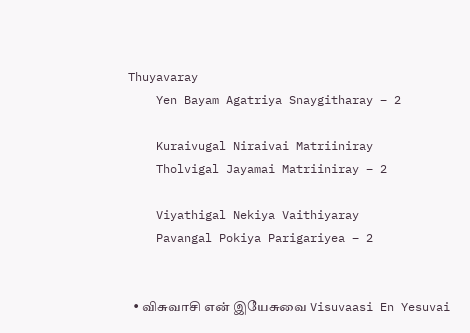Thuyavaray
    Yen Bayam Agatriya Snaygitharay – 2

    Kuraivugal Niraivai Matriiniray
    Tholvigal Jayamai Matriiniray – 2

    Viyathigal Nekiya Vaithiyaray
    Pavangal Pokiya Parigariyea – 2


  • விசுவாசி என் இயேசுவை Visuvaasi En Yesuvai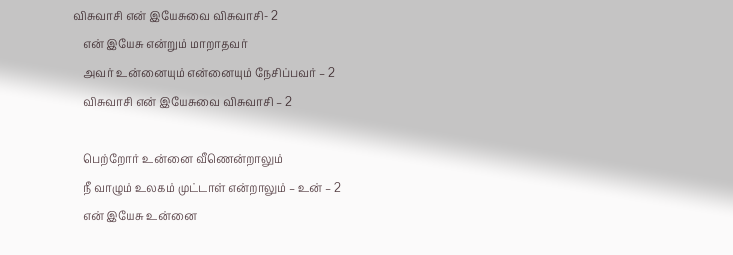விசுவாசி என் இயேசுவை விசுவாசி- 2
    என் இயேசு என்றும் மாறாதவர்
    அவர் உன்னையும் என்னையும் நேசிப்பவர் – 2
    விசுவாசி என் இயேசுவை விசுவாசி – 2

    பெற்றோர் உன்னை வீணென்றாலும்
    நீ வாழும் உலகம் முட்டாள் என்றாலும் – உன் – 2
    என் இயேசு உன்னை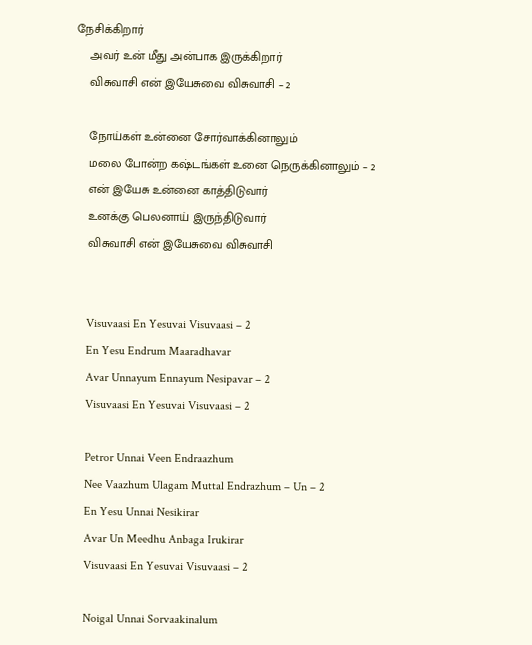நேசிக்கிறார்
    அவர் உன் மீது அன்பாக இருக்கிறார்
    விசுவாசி என் இயேசுவை விசுவாசி – 2

    நோய்கள் உன்னை சோர்வாக்கினாலும்
    மலை போன்ற கஷ்டங்கள் உனை நெருக்கினாலும் – 2
    என் இயேசு உன்னை காத்திடுவார்
    உனக்கு பெலனாய் இருந்திடுவார்
    விசுவாசி என் இயேசுவை விசுவாசி


    Visuvaasi En Yesuvai Visuvaasi – 2
    En Yesu Endrum Maaradhavar
    Avar Unnayum Ennayum Nesipavar – 2
    Visuvaasi En Yesuvai Visuvaasi – 2

    Petror Unnai Veen Endraazhum
    Nee Vaazhum Ulagam Muttal Endrazhum – Un – 2
    En Yesu Unnai Nesikirar
    Avar Un Meedhu Anbaga Irukirar
    Visuvaasi En Yesuvai Visuvaasi – 2

    Noigal Unnai Sorvaakinalum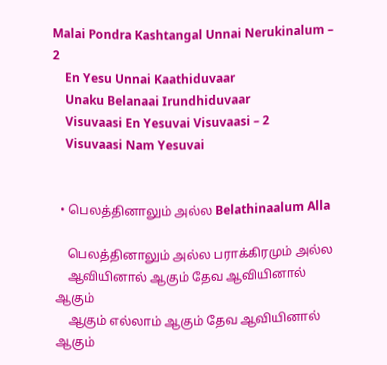Malai Pondra Kashtangal Unnai Nerukinalum – 2
    En Yesu Unnai Kaathiduvaar
    Unaku Belanaai Irundhiduvaar
    Visuvaasi En Yesuvai Visuvaasi – 2
    Visuvaasi Nam Yesuvai


  • பெலத்தினாலும் அல்ல Belathinaalum Alla

    பெலத்தினாலும் அல்ல பராக்கிரமும் அல்ல
    ஆவியினால் ஆகும் தேவ ஆவியினால் ஆகும்
    ஆகும் எல்லாம் ஆகும் தேவ ஆவியினால் ஆகும்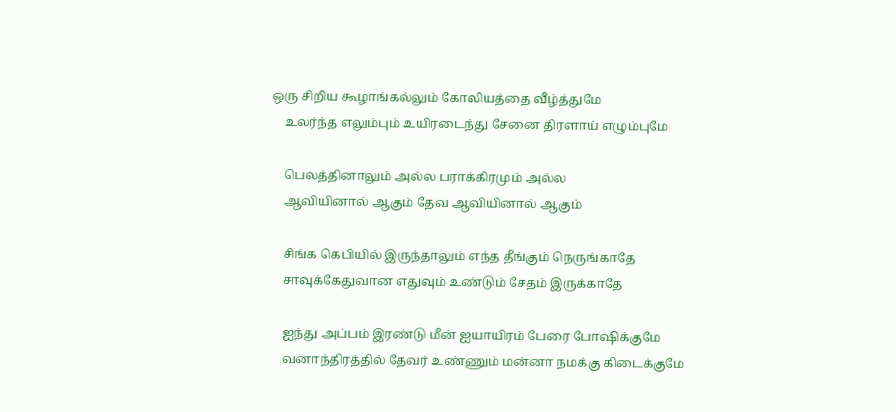ஒரு சிறிய கூழாங்கல்லும் கோலியத்தை வீழ்த்துமே
    உலர்ந்த எலும்பும் உயிரடைந்து சேனை திரளாய் எழும்புமே

    பெலத்தினாலும் அல்ல பராக்கிரமும் அல்ல
    ஆவியினால் ஆகும் தேவ ஆவியினால் ஆகும்

    சிங்க கெபியில் இருந்தாலும் எந்த தீங்கும் நெருங்காதே
    சாவுக்கேதுவான எதுவும் உண்டும் சேதம் இருக்காதே

    ஐந்து அப்பம் இரண்டு மீன் ஐயாயிரம் பேரை போஷிக்குமே
    வனாந்திரத்தில் தேவர் உண்ணும் மன்னா நமக்கு கிடைக்குமே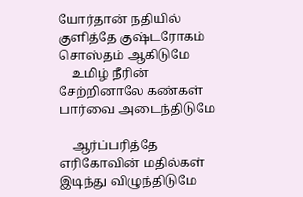யோர்தான் நதியில் குளித்தே குஷ்டரோகம் சொஸ்தம் ஆகிடுமே
    உமிழ் நீரின் சேற்றினாலே கண்கள் பார்வை அடைந்திடுமே

    ஆர்ப்பரித்தே எரிகோவின் மதில்கள் இடிந்து விழுந்திடுமே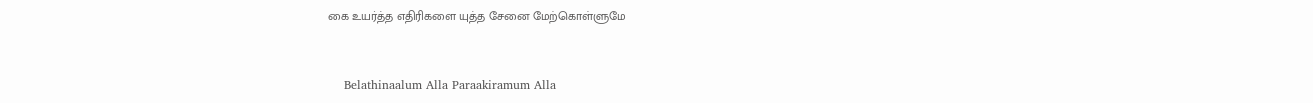கை உயர்த்த எதிரிகளை யுத்த சேனை மேற்கொள்ளுமே


    Belathinaalum Alla Paraakiramum Alla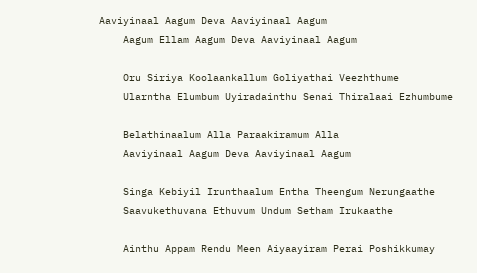Aaviyinaal Aagum Deva Aaviyinaal Aagum
    Aagum Ellam Aagum Deva Aaviyinaal Aagum

    Oru Siriya Koolaankallum Goliyathai Veezhthume
    Ularntha Elumbum Uyiradainthu Senai Thiralaai Ezhumbume

    Belathinaalum Alla Paraakiramum Alla
    Aaviyinaal Aagum Deva Aaviyinaal Aagum

    Singa Kebiyil Irunthaalum Entha Theengum Nerungaathe
    Saavukethuvana Ethuvum Undum Setham Irukaathe

    Ainthu Appam Rendu Meen Aiyaayiram Perai Poshikkumay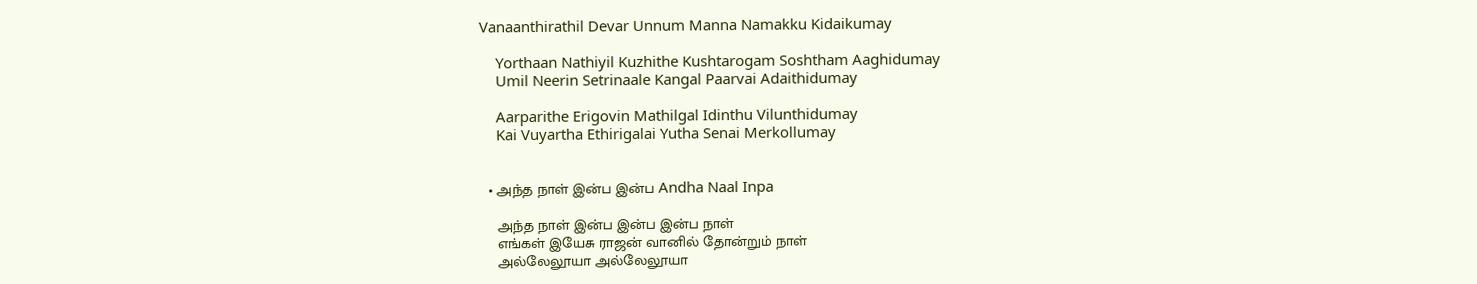Vanaanthirathil Devar Unnum Manna Namakku Kidaikumay

    Yorthaan Nathiyil Kuzhithe Kushtarogam Soshtham Aaghidumay
    Umil Neerin Setrinaale Kangal Paarvai Adaithidumay

    Aarparithe Erigovin Mathilgal Idinthu Vilunthidumay
    Kai Vuyartha Ethirigalai Yutha Senai Merkollumay


  • அந்த நாள் இன்ப இன்ப Andha Naal Inpa

    அந்த நாள் இன்ப இன்ப இன்ப நாள்
    எங்கள் இயேசு ராஜன் வானில் தோன்றும் நாள்
    அல்லேலூயா அல்லேலூயா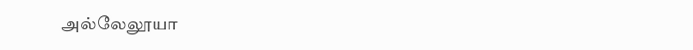அல்லேலூயா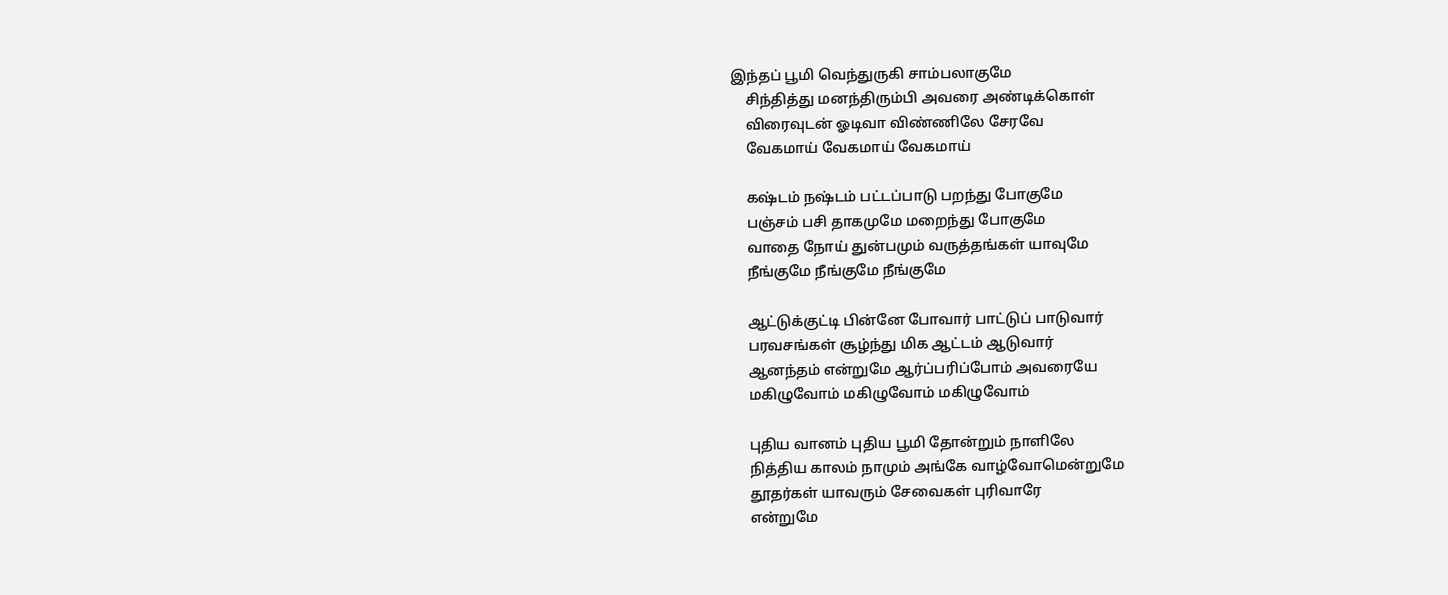இந்தப் பூமி வெந்துருகி சாம்பலாகுமே
    சிந்தித்து மனந்திரும்பி அவரை அண்டிக்கொள்
    விரைவுடன் ஓடிவா விண்ணிலே சேரவே
    வேகமாய் வேகமாய் வேகமாய்

    கஷ்டம் நஷ்டம் பட்டப்பாடு பறந்து போகுமே
    பஞ்சம் பசி தாகமுமே மறைந்து போகுமே
    வாதை நோய் துன்பமும் வருத்தங்கள் யாவுமே
    நீங்குமே நீங்குமே நீங்குமே

    ஆட்டுக்குட்டி பின்னே போவார் பாட்டுப் பாடுவார்
    பரவசங்கள் சூழ்ந்து மிக ஆட்டம் ஆடுவார்
    ஆனந்தம் என்றுமே ஆர்ப்பரிப்போம் அவரையே
    மகிழுவோம் மகிழுவோம் மகிழுவோம்

    புதிய வானம் புதிய பூமி தோன்றும் நாளிலே
    நித்திய காலம் நாமும் அங்கே வாழ்வோமென்றுமே
    தூதர்கள் யாவரும் சேவைகள் புரிவாரே
    என்றுமே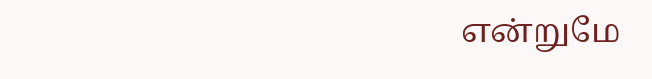என்றுமே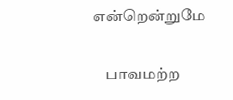என்றென்றுமே

    பாவமற்ற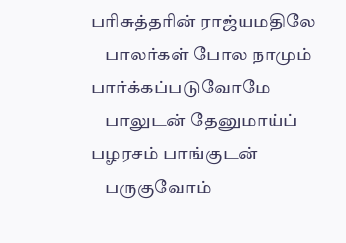பரிசுத்தரின் ராஜ்யமதிலே
    பாலர்கள் போல நாமும் பார்க்கப்படுவோமே
    பாலுடன் தேனுமாய்ப் பழரசம் பாங்குடன்
    பருகுவோம்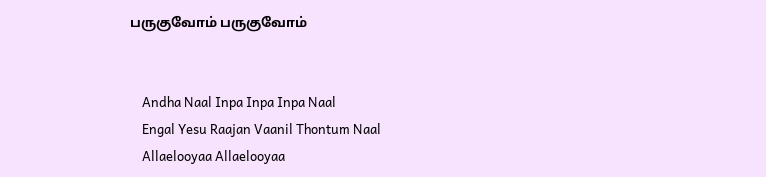பருகுவோம் பருகுவோம்


    Andha Naal Inpa Inpa Inpa Naal
    Engal Yesu Raajan Vaanil Thontum Naal
    Allaelooyaa Allaelooyaa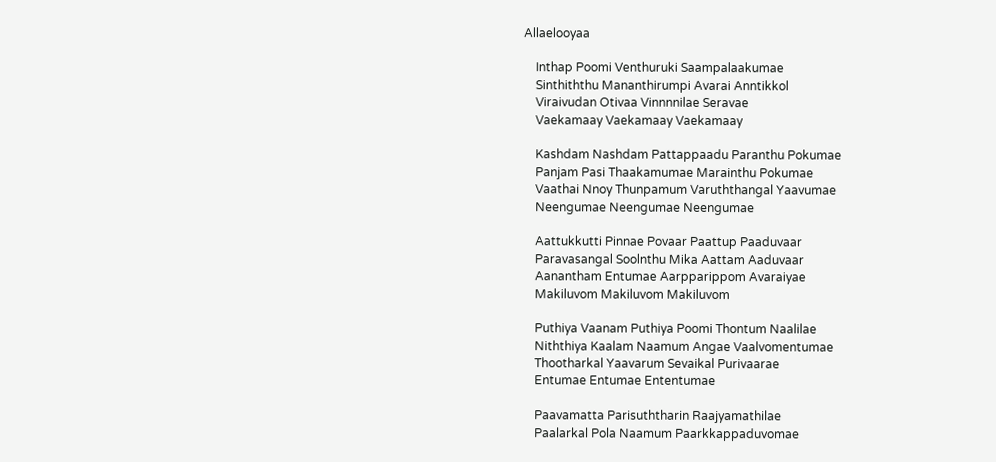Allaelooyaa

    Inthap Poomi Venthuruki Saampalaakumae
    Sinthiththu Mananthirumpi Avarai Anntikkol
    Viraivudan Otivaa Vinnnnilae Seravae
    Vaekamaay Vaekamaay Vaekamaay

    Kashdam Nashdam Pattappaadu Paranthu Pokumae
    Panjam Pasi Thaakamumae Marainthu Pokumae
    Vaathai Nnoy Thunpamum Varuththangal Yaavumae
    Neengumae Neengumae Neengumae

    Aattukkutti Pinnae Povaar Paattup Paaduvaar
    Paravasangal Soolnthu Mika Aattam Aaduvaar
    Aanantham Entumae Aarpparippom Avaraiyae
    Makiluvom Makiluvom Makiluvom

    Puthiya Vaanam Puthiya Poomi Thontum Naalilae
    Niththiya Kaalam Naamum Angae Vaalvomentumae
    Thootharkal Yaavarum Sevaikal Purivaarae
    Entumae Entumae Ententumae

    Paavamatta Parisuththarin Raajyamathilae
    Paalarkal Pola Naamum Paarkkappaduvomae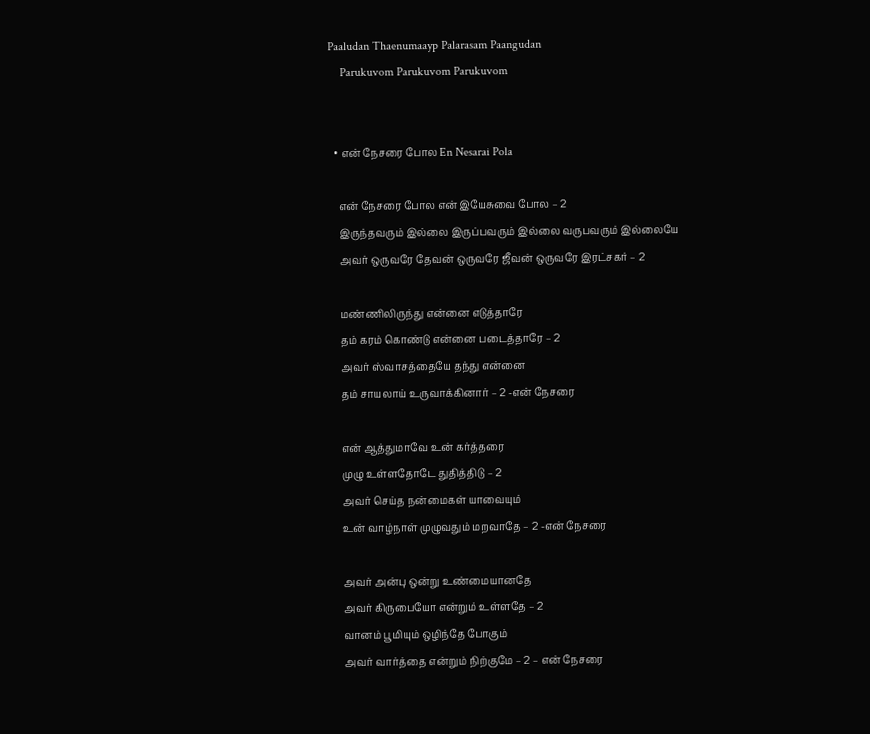Paaludan Thaenumaayp Palarasam Paangudan
    Parukuvom Parukuvom Parukuvom


  • என் நேசரை போல En Nesarai Pola

    என் நேசரை போல என் இயேசுவை போல – 2
    இருந்தவரும் இல்லை இருப்பவரும் இல்லை வருபவரும் இல்லையே
    அவர் ஒருவரே தேவன் ஒருவரே ஜீவன் ஒருவரே இரட்சகர் – 2

    மண்ணிலிருந்து என்னை எடுத்தாரே
    தம் கரம் கொண்டு என்னை படைத்தாரே – 2
    அவர் ஸ்வாசத்தையே தந்து என்னை
    தம் சாயலாய் உருவாக்கினார் – 2 -என் நேசரை

    என் ஆத்துமாவே உன் கர்த்தரை
    முழு உள்ளதோடே துதித்திடு – 2
    அவர் செய்த நன்மைகள் யாவையும்
    உன் வாழ்நாள் முழுவதும் மறவாதே – 2 -என் நேசரை

    அவர் அன்பு ஒன்று உண்மையானதே
    அவர் கிருபையோ என்றும் உள்ளதே – 2
    வானம் பூமியும் ஒழிந்தே போகும்
    அவர் வார்த்தை என்றும் நிற்குமே – 2 – என் நேசரை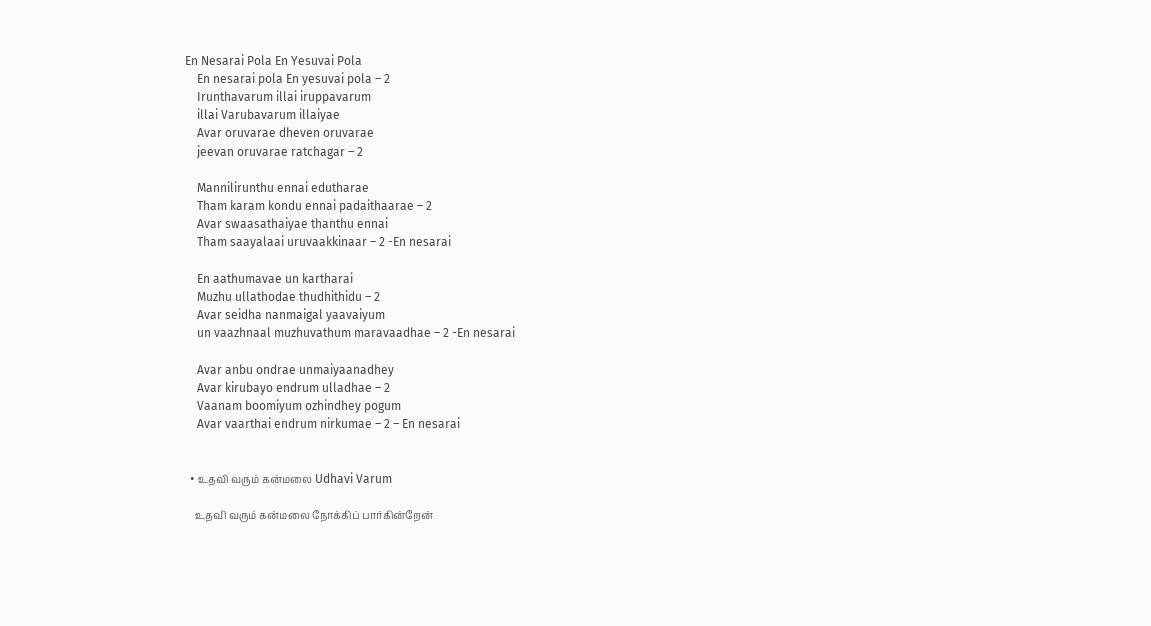En Nesarai Pola En Yesuvai Pola
    En nesarai pola En yesuvai pola – 2
    Irunthavarum illai iruppavarum
    illai Varubavarum illaiyae
    Avar oruvarae dheven oruvarae
    jeevan oruvarae ratchagar – 2

    Mannilirunthu ennai edutharae
    Tham karam kondu ennai padaithaarae – 2
    Avar swaasathaiyae thanthu ennai
    Tham saayalaai uruvaakkinaar – 2 -En nesarai

    En aathumavae un kartharai
    Muzhu ullathodae thudhithidu – 2
    Avar seidha nanmaigal yaavaiyum
    un vaazhnaal muzhuvathum maravaadhae – 2 -En nesarai

    Avar anbu ondrae unmaiyaanadhey
    Avar kirubayo endrum ulladhae – 2
    Vaanam boomiyum ozhindhey pogum
    Avar vaarthai endrum nirkumae – 2 – En nesarai


  • உதவி வரும் கன்மலை Udhavi Varum

    உதவி வரும் கன்மலை நோக்கிப் பார்கின்றேன்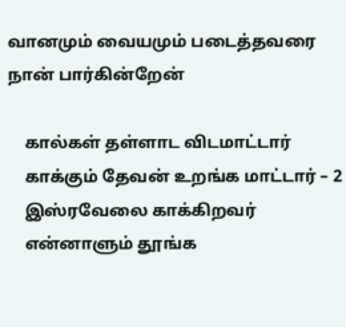வானமும் வையமும் படைத்தவரை நான் பார்கின்றேன்

    கால்கள் தள்ளாட விடமாட்டார்
    காக்கும் தேவன் உறங்க மாட்டார் – 2
    இஸ்ரவேலை காக்கிறவர்
    என்னாளும் தூங்க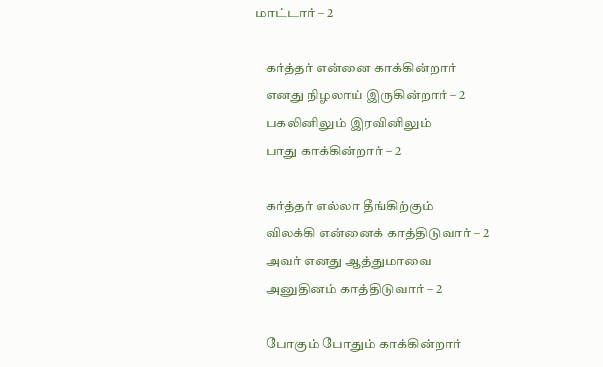மாட்டார் – 2

    கர்த்தர் என்னை காக்கின்றார்
    எனது நிழலாய் இருகின்றார் – 2
    பகலினிலும் இரவினிலும்
    பாது காக்கின்றார் – 2

    கர்த்தர் எல்லா தீங்கிற்கும்
    விலக்கி என்னைக் காத்திடுவார் – 2
    அவர் எனது ஆத்துமாவை
    அனுதினம் காத்திடுவார் – 2

    போகும் போதும் காக்கின்றார்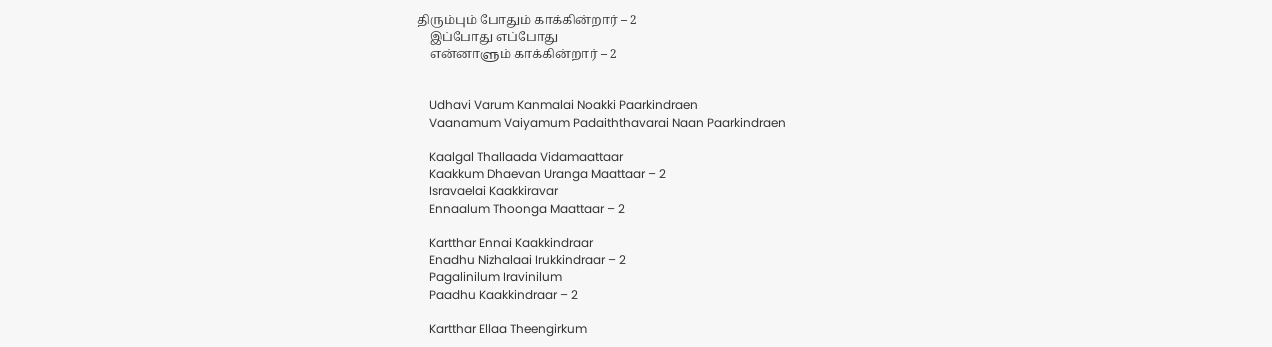திரும்பும் போதும் காக்கின்றார் – 2
    இப்போது எப்போது
    என்னாளும் காக்கின்றார் – 2


    Udhavi Varum Kanmalai Noakki Paarkindraen
    Vaanamum Vaiyamum Padaiththavarai Naan Paarkindraen

    Kaalgal Thallaada Vidamaattaar
    Kaakkum Dhaevan Uranga Maattaar – 2
    Isravaelai Kaakkiravar
    Ennaalum Thoonga Maattaar – 2

    Kartthar Ennai Kaakkindraar
    Enadhu Nizhalaai Irukkindraar – 2
    Pagalinilum Iravinilum
    Paadhu Kaakkindraar – 2

    Kartthar Ellaa Theengirkum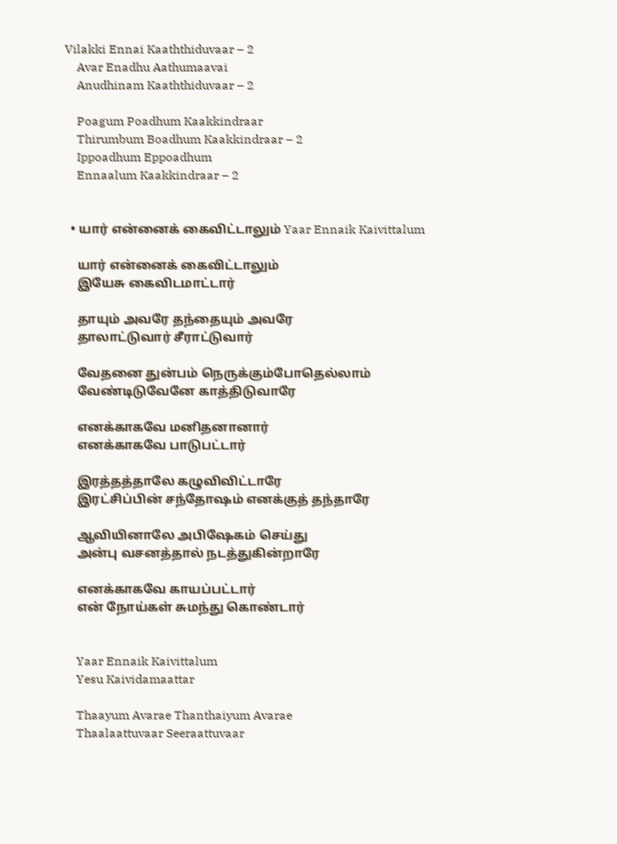Vilakki Ennai Kaaththiduvaar – 2
    Avar Enadhu Aathumaavai
    Anudhinam Kaaththiduvaar – 2

    Poagum Poadhum Kaakkindraar
    Thirumbum Boadhum Kaakkindraar – 2
    Ippoadhum Eppoadhum
    Ennaalum Kaakkindraar – 2


  • யார் என்னைக் கைவிட்டாலும் Yaar Ennaik Kaivittalum

    யார் என்னைக் கைவிட்டாலும்
    இயேசு கைவிடமாட்டார்

    தாயும் அவரே தந்தையும் அவரே
    தாலாட்டுவார் சீராட்டுவார்

    வேதனை துன்பம் நெருக்கும்போதெல்லாம்
    வேண்டிடுவேனே காத்திடுவாரே

    எனக்காகவே மனிதனானார்
    எனக்காகவே பாடுபட்டார்

    இரத்தத்தாலே கழுவிவிட்டாரே
    இரட்சிப்பின் சந்தோஷம் எனக்குத் தந்தாரே

    ஆவியினாலே அபிஷேகம் செய்து
    அன்பு வசனத்தால் நடத்துகின்றாரே

    எனக்காகவே காயப்பட்டார்
    என் நோய்கள் சுமந்து கொண்டார்


    Yaar Ennaik Kaivittalum
    Yesu Kaividamaattar

    Thaayum Avarae Thanthaiyum Avarae
    Thaalaattuvaar Seeraattuvaar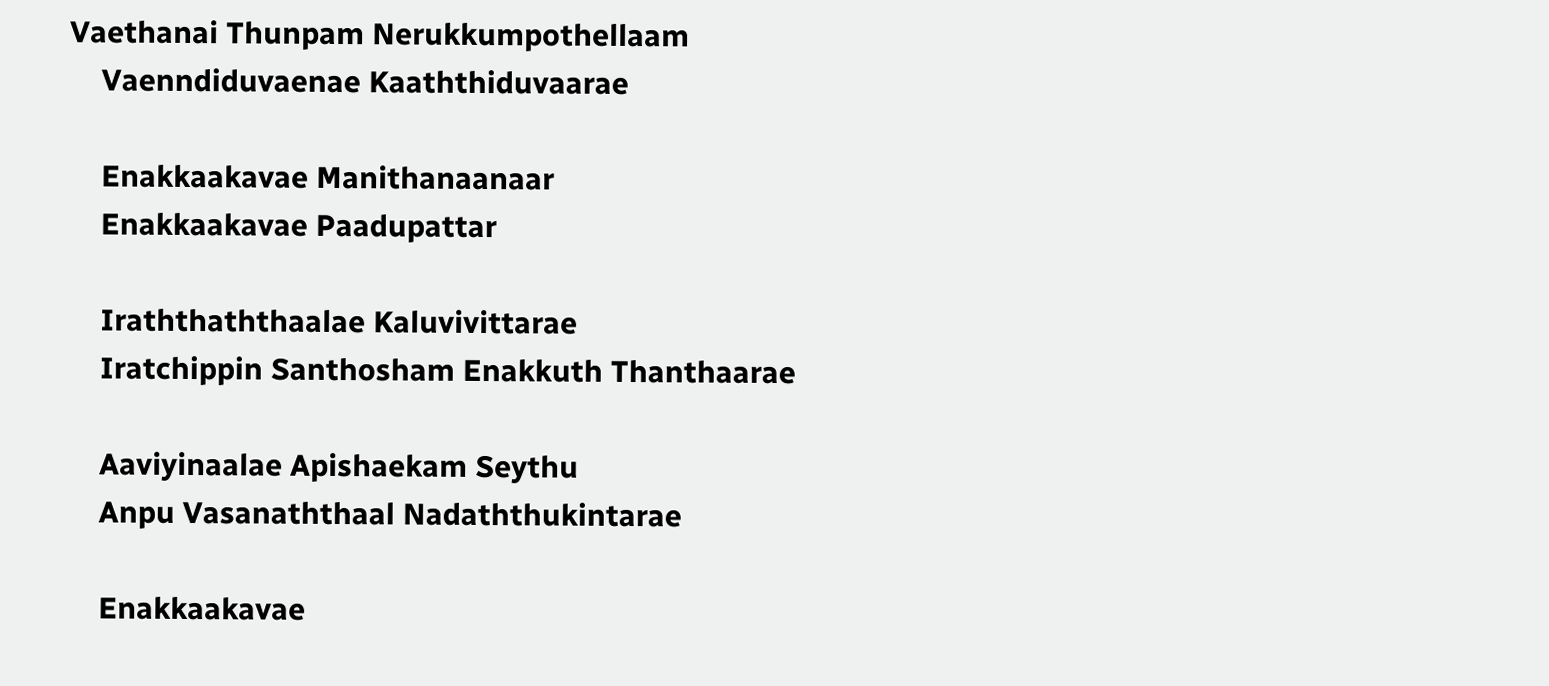Vaethanai Thunpam Nerukkumpothellaam
    Vaenndiduvaenae Kaaththiduvaarae

    Enakkaakavae Manithanaanaar
    Enakkaakavae Paadupattar

    Iraththaththaalae Kaluvivittarae
    Iratchippin Santhosham Enakkuth Thanthaarae

    Aaviyinaalae Apishaekam Seythu
    Anpu Vasanaththaal Nadaththukintarae

    Enakkaakavae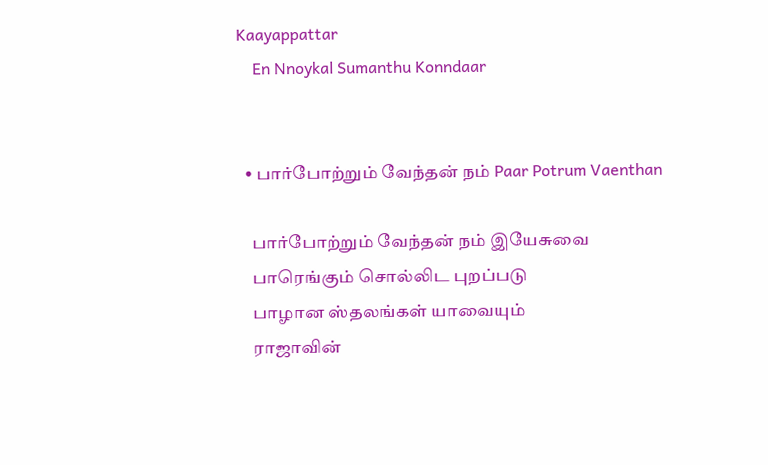Kaayappattar
    En Nnoykal Sumanthu Konndaar


  • பார்போற்றும் வேந்தன் நம் Paar Potrum Vaenthan

    பார்போற்றும் வேந்தன் நம் இயேசுவை
    பாரெங்கும் சொல்லிட புறப்படு
    பாழான ஸ்தலங்கள் யாவையும்
    ராஜாவின்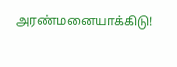அரண்மனையாக்கிடு!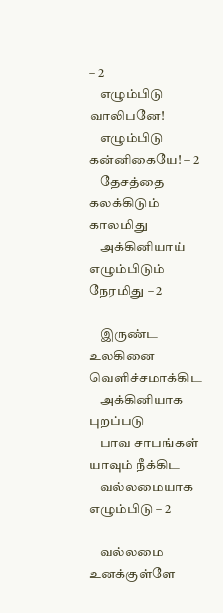– 2
    எழும்பிடு வாலிபனே!
    எழும்பிடு கன்னிகையே! – 2
    தேசத்தை கலக்கிடும் காலமிது
    அக்கினியாய் எழும்பிடும் நேரமிது – 2

    இருண்ட உலகினை வெளிச்சமாக்கிட
    அக்கினியாக புறப்படு
    பாவ சாபங்கள் யாவும் நீக்கிட
    வல்லமையாக எழும்பிடு – 2

    வல்லமை உனக்குள்ளே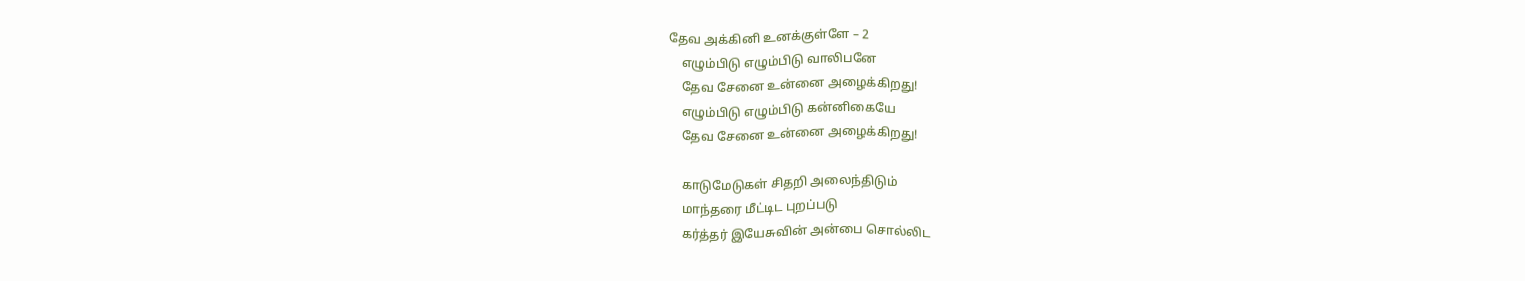தேவ அக்கினி உனக்குள்ளே – 2
    எழும்பிடு எழும்பிடு வாலிபனே
    தேவ சேனை உன்னை அழைக்கிறது!
    எழும்பிடு எழும்பிடு கன்னிகையே
    தேவ சேனை உன்னை அழைக்கிறது!

    காடுமேடுகள் சிதறி அலைந்திடும்
    மாந்தரை மீட்டிட புறப்படு
    கர்த்தர் இயேசுவின் அன்பை சொல்லிட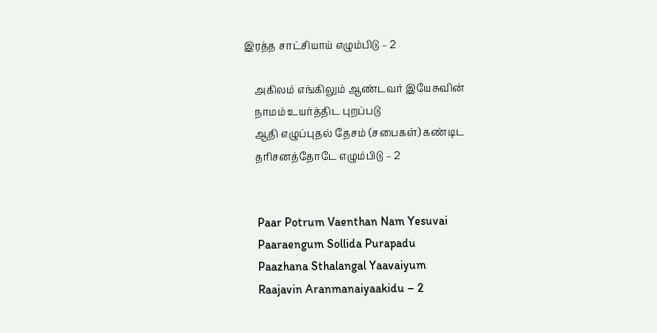இரத்த சாட்சியாய் எழும்பிடு – 2

    அகிலம் எங்கிலும் ஆண்டவர் இயேசுவின்
    நாமம் உயர்த்திட புறப்படு
    ஆதி எழுப்புதல் தேசம் (சபைகள்) கண்டிட
    தரிசனத்தோடே எழும்பிடு – 2


    Paar Potrum Vaenthan Nam Yesuvai
    Paaraengum Sollida Purapadu
    Paazhana Sthalangal Yaavaiyum
    Raajavin Aranmanaiyaakidu – 2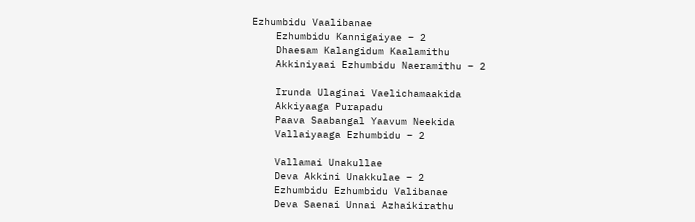Ezhumbidu Vaalibanae
    Ezhumbidu Kannigaiyae – 2
    Dhaesam Kalangidum Kaalamithu
    Akkiniyaai Ezhumbidu Naeramithu – 2

    Irunda Ulaginai Vaelichamaakida
    Akkiyaaga Purapadu
    Paava Saabangal Yaavum Neekida
    Vallaiyaaga Ezhumbidu – 2

    Vallamai Unakullae
    Deva Akkini Unakkulae – 2
    Ezhumbidu Ezhumbidu Valibanae
    Deva Saenai Unnai Azhaikirathu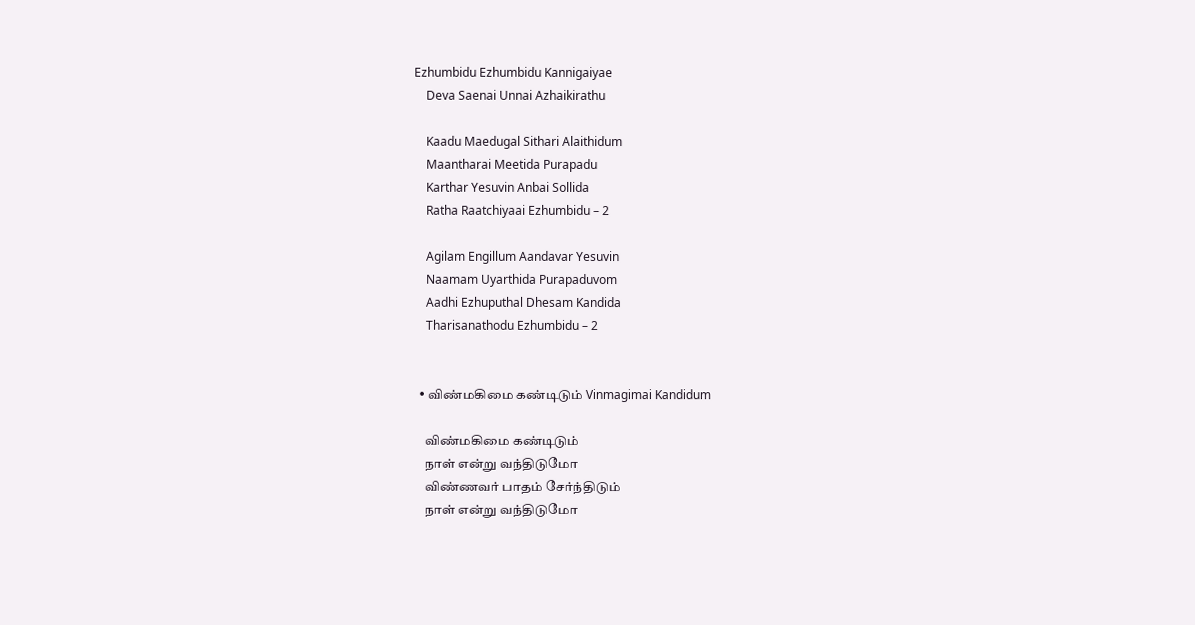Ezhumbidu Ezhumbidu Kannigaiyae
    Deva Saenai Unnai Azhaikirathu

    Kaadu Maedugal Sithari Alaithidum
    Maantharai Meetida Purapadu
    Karthar Yesuvin Anbai Sollida
    Ratha Raatchiyaai Ezhumbidu – 2

    Agilam Engillum Aandavar Yesuvin
    Naamam Uyarthida Purapaduvom
    Aadhi Ezhuputhal Dhesam Kandida
    Tharisanathodu Ezhumbidu – 2


  • விண்மகிமை கண்டிடும் Vinmagimai Kandidum

    விண்மகிமை கண்டிடும்
    நாள் என்று வந்திடுமோ
    விண்ணவர் பாதம் சேர்ந்திடும்
    நாள் என்று வந்திடுமோ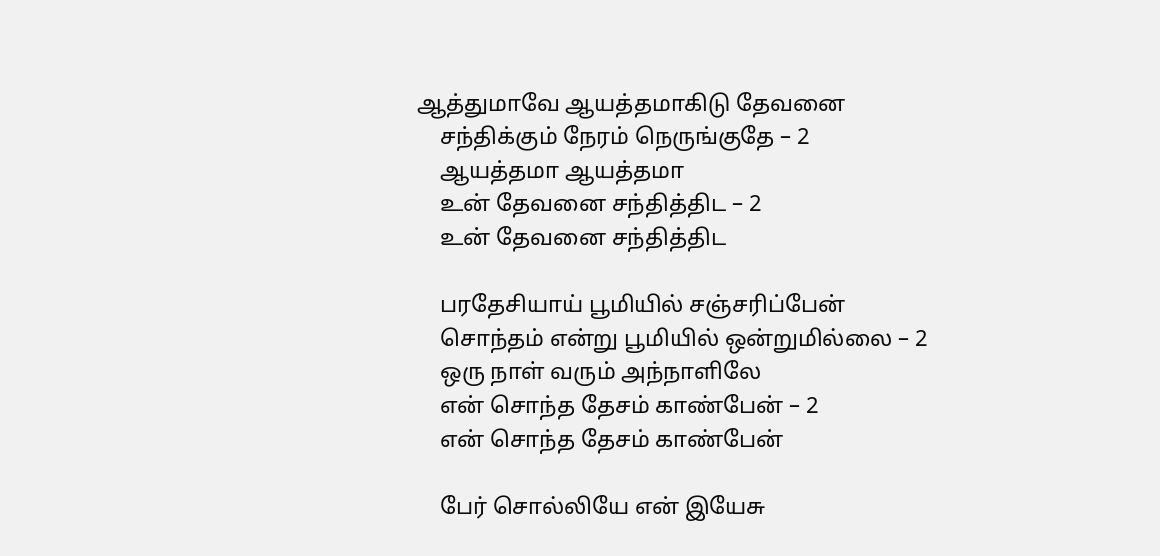ஆத்துமாவே ஆயத்தமாகிடு தேவனை
    சந்திக்கும் நேரம் நெருங்குதே – 2
    ஆயத்தமா ஆயத்தமா
    உன் தேவனை சந்தித்திட – 2
    உன் தேவனை சந்தித்திட

    பரதேசியாய் பூமியில் சஞ்சரிப்பேன்
    சொந்தம் என்று பூமியில் ஒன்றுமில்லை – 2
    ஒரு நாள் வரும் அந்நாளிலே
    என் சொந்த தேசம் காண்பேன் – 2
    என் சொந்த தேசம் காண்பேன்

    பேர் சொல்லியே என் இயேசு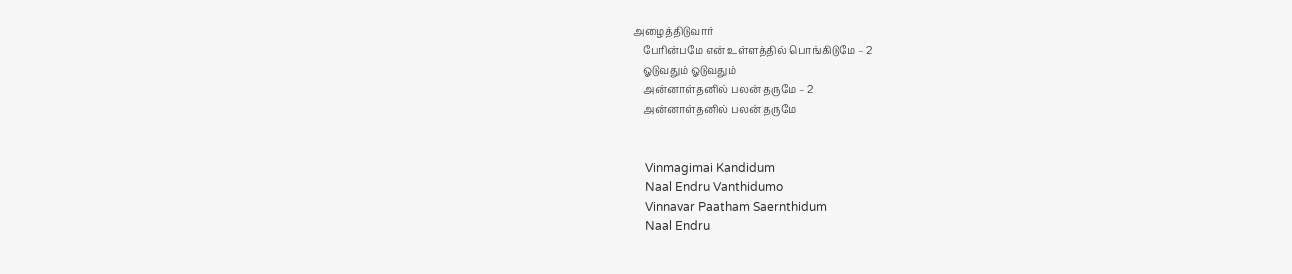அழைத்திடுவார்
    பேரின்பமே என் உள்ளத்தில் பொங்கிடுமே – 2
    ஓடுவதும் ஓடுவதும்
    அன்னாள்தனில் பலன் தருமே – 2
    அன்னாள்தனில் பலன் தருமே


    Vinmagimai Kandidum
    Naal Endru Vanthidumo
    Vinnavar Paatham Saernthidum
    Naal Endru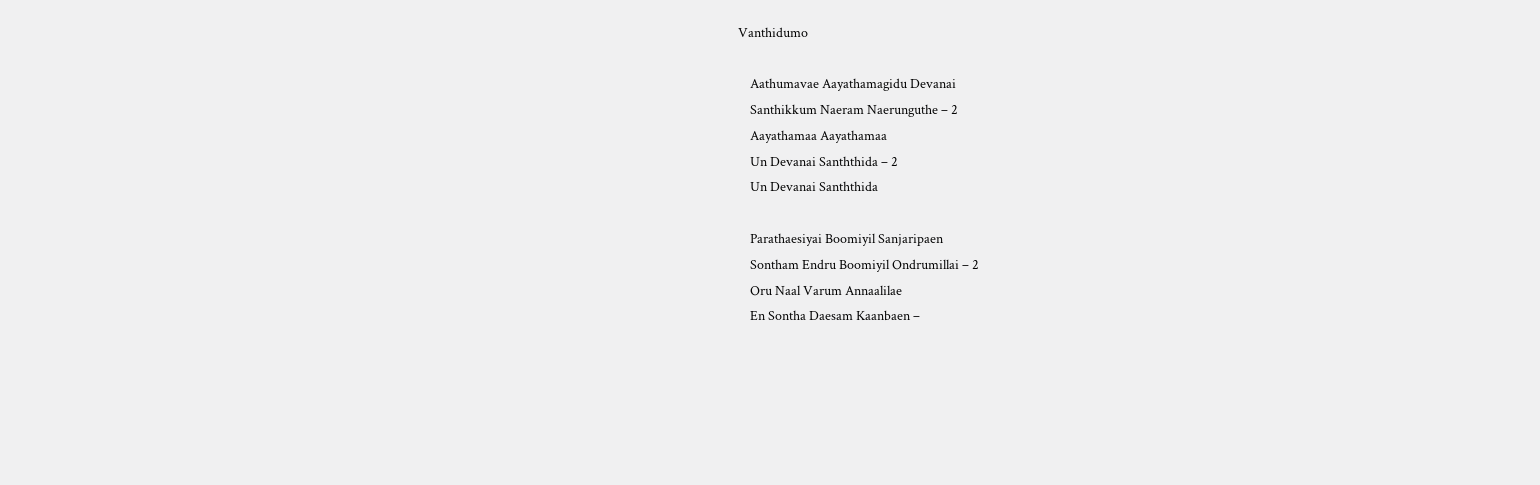Vanthidumo

    Aathumavae Aayathamagidu Devanai
    Santhikkum Naeram Naerunguthe – 2
    Aayathamaa Aayathamaa
    Un Devanai Sanththida – 2
    Un Devanai Sanththida

    Parathaesiyai Boomiyil Sanjaripaen
    Sontham Endru Boomiyil Ondrumillai – 2
    Oru Naal Varum Annaalilae
    En Sontha Daesam Kaanbaen –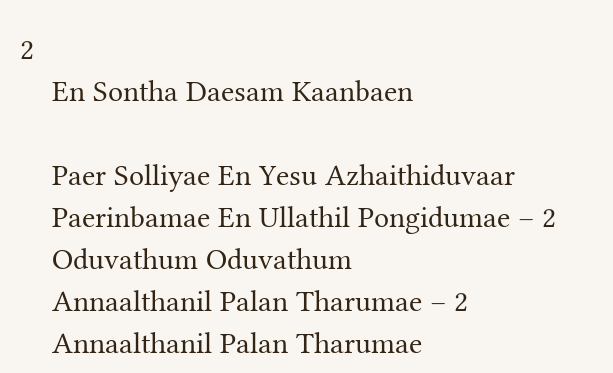2
    En Sontha Daesam Kaanbaen

    Paer Solliyae En Yesu Azhaithiduvaar
    Paerinbamae En Ullathil Pongidumae – 2
    Oduvathum Oduvathum
    Annaalthanil Palan Tharumae – 2
    Annaalthanil Palan Tharumae